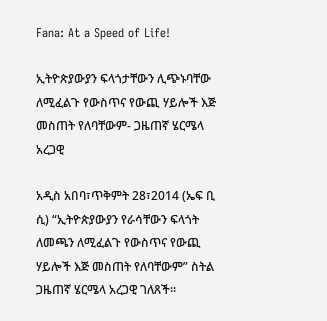Fana: At a Speed of Life!

ኢትዮጵያውያን ፍላጎታቸውን ሊጭኑባቸው ለሚፈልጉ የውስጥና የውጪ ሃይሎች እጅ መስጠት የለባቸውም- ጋዜጠኛ ሄርሜላ አረጋዊ

አዲስ አበባ፣ጥቅምት 28፣2014 (ኤፍ ቢ ሲ) “ኢትዮጵያውያን የራሳቸውን ፍላጎት ለመጫን ለሚፈልጉ የውስጥና የውጪ ሃይሎች እጅ መስጠት የለባቸውም” ስትል ጋዜጠኛ ሄርሜላ አረጋዊ ገለጸች።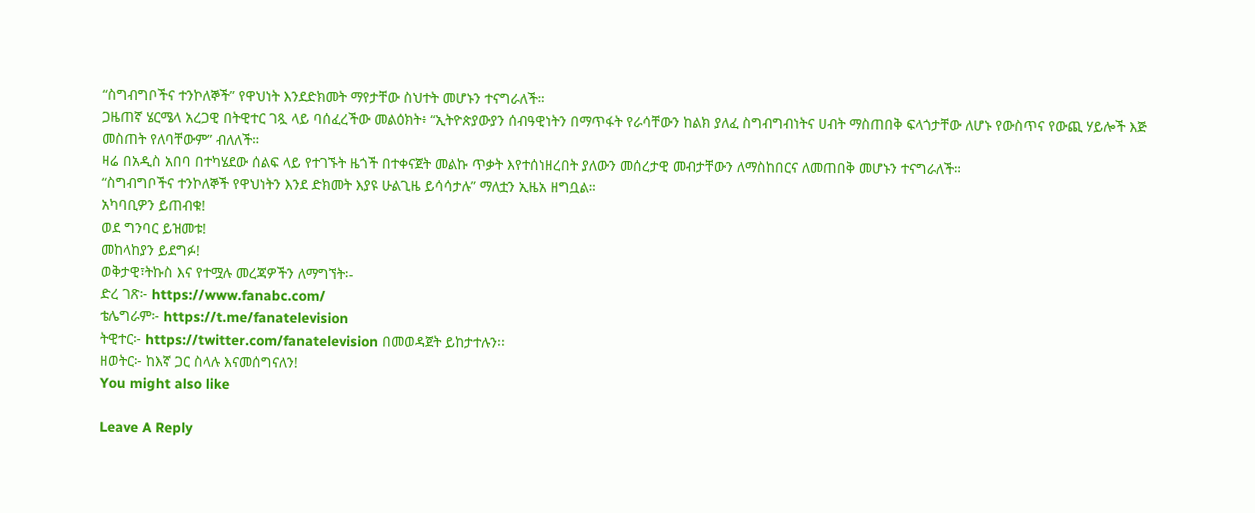“ስግብግቦችና ተንኮለኞች” የዋህነት እንደድክመት ማየታቸው ስህተት መሆኑን ተናግራለች።
ጋዜጠኛ ሄርሜላ አረጋዊ በትዊተር ገጿ ላይ ባሰፈረችው መልዕክት፥ “ኢትዮጵያውያን ሰብዓዊነትን በማጥፋት የራሳቸውን ከልክ ያለፈ ስግብግብነትና ሀብት ማስጠበቅ ፍላጎታቸው ለሆኑ የውስጥና የውጪ ሃይሎች እጅ መስጠት የለባቸውም” ብለለች።
ዛሬ በአዲስ አበባ በተካሄደው ሰልፍ ላይ የተገኙት ዜጎች በተቀናጀት መልኩ ጥቃት እየተሰነዘረበት ያለውን መሰረታዊ መብታቸውን ለማስከበርና ለመጠበቅ መሆኑን ተናግራለች።
“ስግብግቦችና ተንኮለኞች የዋህነትን እንደ ድክመት እያዩ ሁልጊዜ ይሳሳታሉ” ማለቷን ኢዜአ ዘግቧል።
አካባቢዎን ይጠብቁ!
ወደ ግንባር ይዝመቱ!
መከላከያን ይደግፉ!
ወቅታዊ፣ትኩስ እና የተሟሉ መረጃዎችን ለማግኘት፡-
ድረ ገጽ፦ https://www.fanabc.com/
ቴሌግራም፦ https://t.me/fanatelevision
ትዊተር፦ https://twitter.com/fanatelevision በመወዳጀት ይከታተሉን፡፡
ዘወትር፦ ከእኛ ጋር ስላሉ እናመሰግናለን!
You might also like

Leave A Reply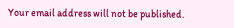Your email address will not be published.